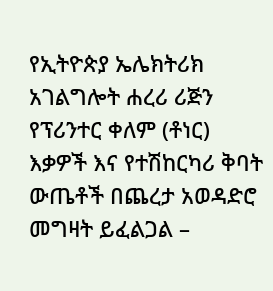የኢትዮጵያ ኤሌክትሪክ አገልግሎት ሐረሪ ሪጅን የፕሪንተር ቀለም (ቶነር) እቃዎች እና የተሽከርካሪ ቅባት ውጤቶች በጨረታ አወዳድሮ መግዛት ይፈልጋል –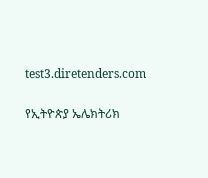test3.diretenders.com

የኢትዮጵያ ኤሌክትሪክ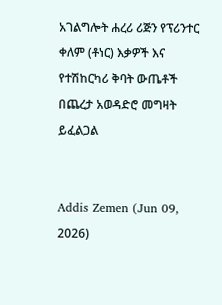አገልግሎት ሐረሪ ሪጅን የፕሪንተር ቀለም (ቶነር) እቃዎች እና የተሽከርካሪ ቅባት ውጤቶች በጨረታ አወዳድሮ መግዛት ይፈልጋል


Addis Zemen (Jun 09, 2026)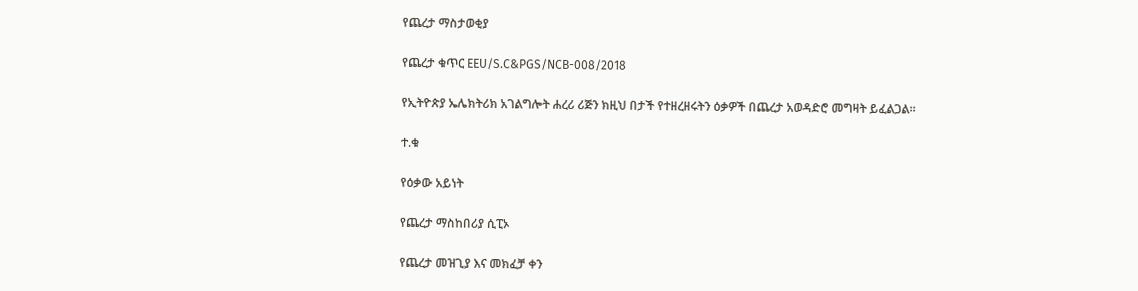የጨረታ ማስታወቂያ

የጨረታ ቁጥር EEU/S.C&PGS/NCB-008/2018

የኢትዮጵያ ኤሌክትሪክ አገልግሎት ሐረሪ ሪጅን ክዚህ በታች የተዘረዘሩትን ዕቃዎች በጨረታ አወዳድሮ መግዛት ይፈልጋል።

ተ.ቁ

የዕቃው አይነት

የጨረታ ማስከበሪያ ሲፒኦ

የጨረታ መዝጊያ እና መክፈቻ ቀን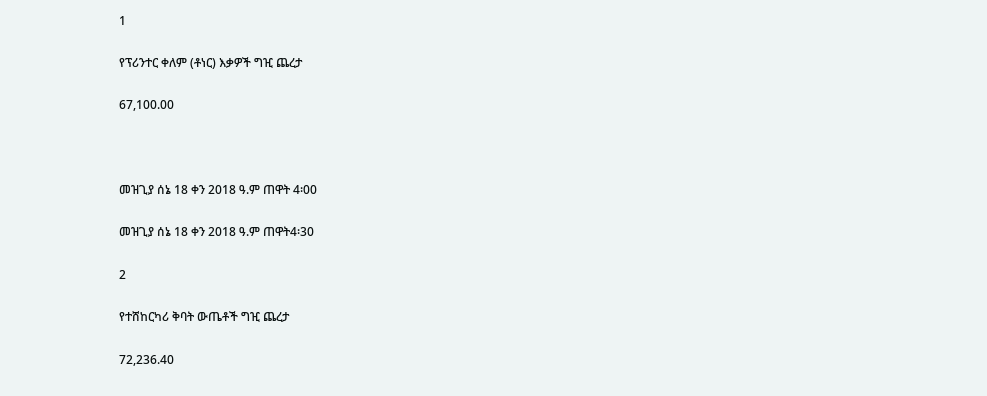1

የፕሪንተር ቀለም (ቶነር) እቃዎች ግዢ ጨረታ

67,100.00



መዝጊያ ሰኔ 18 ቀን 2018 ዓ.ም ጠዋት 4፡00

መዝጊያ ሰኔ 18 ቀን 2018 ዓ.ም ጠዋት4፡30

2

የተሸከርካሪ ቅባት ውጤቶች ግዢ ጨረታ

72,236.40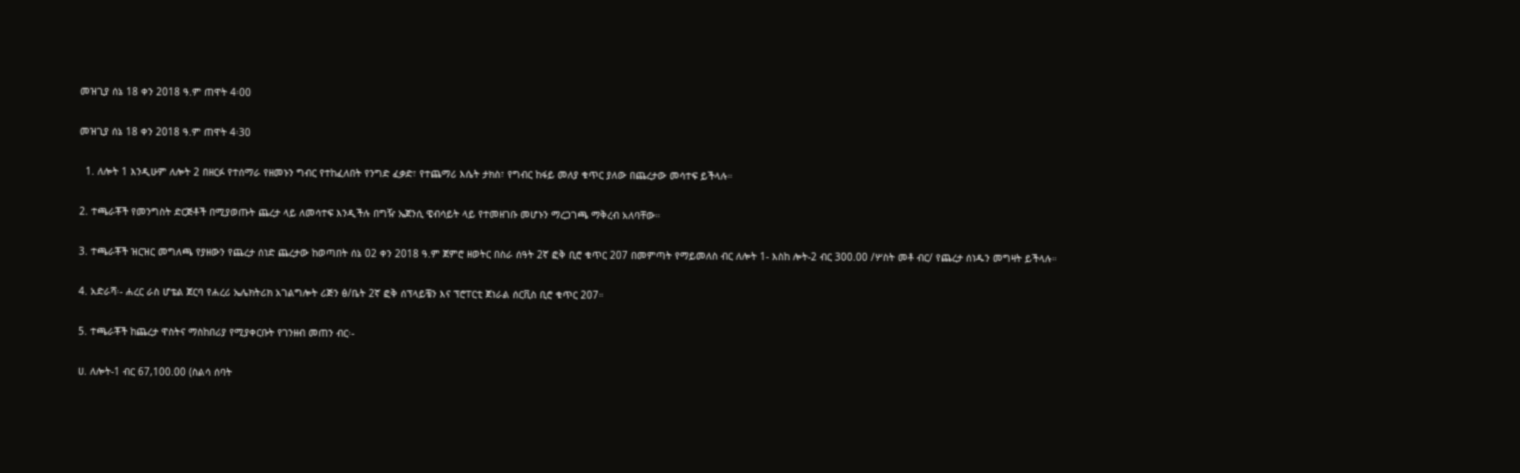መዝጊያ ሰኔ 18 ቀን 2018 ዓ.ም ጠዋት 4፡00

መዝጊያ ሰኔ 18 ቀን 2018 ዓ.ም ጠዋት 4፡30

  1. ለሎት 1 እንዲሁም ለሎት 2 በዘርፉ የተሰማራ የዘመኑን ግብር የተከፈለበት የንግድ ፈቃድ፣ የተጨማሪ እሴት ታክስ፣ የግብር ከፋይ መለያ ቁጥር ያለው በጨረታው መሳተፍ ይችላሉ።

2. ተጫራቾች የመንግስት ድርጅቶች በሚያወጡት ጨረታ ላይ ለመሳተፍ እንዲችሉ በግዥ ኤጀንሲ ዌብሳይት ላይ የተመዘገቡ መሆኑን ማረጋገጫ ማቅረብ አለባቸው።

3. ተጫራቾች ዝርዝር መግለጫ የያዘውን የጨረታ ሰነድ ጨረታው ከወጣበት ሰኔ 02 ቀን 2018 ዓ.ም ጀምሮ ዘወትር በስራ ሰዓት 2ኛ ፎቅ ቢሮ ቁጥር 207 በመምጣት የማይመለስ ብር ለሎት 1- እስከ ሎት-2 ብር 300.00 /ሦስት መቶ ብር/ የጨረታ ሰነዱን መግዛት ይችላሉ።

4. አድራሻ፡- ሐረር ራስ ሆቴል ጀርባ የሐረሪ ኤሌክትሪክ አገልግሎት ሪጅን ፅ/ቤት 2ኛ ፎቅ ሰፕላይቼን እና ፕሮፐርቲ ጀነራል ሰርቪስ ቢሮ ቁጥር 207።

5. ተጫራቾች ከጨረታ ዋስትና ማስከበሪያ የሚያቀርቡት የገንዘብ መጠን ብር፡-

ሀ. ለሎት-1 ብር 67,100.00 (ስልሳ ሰባት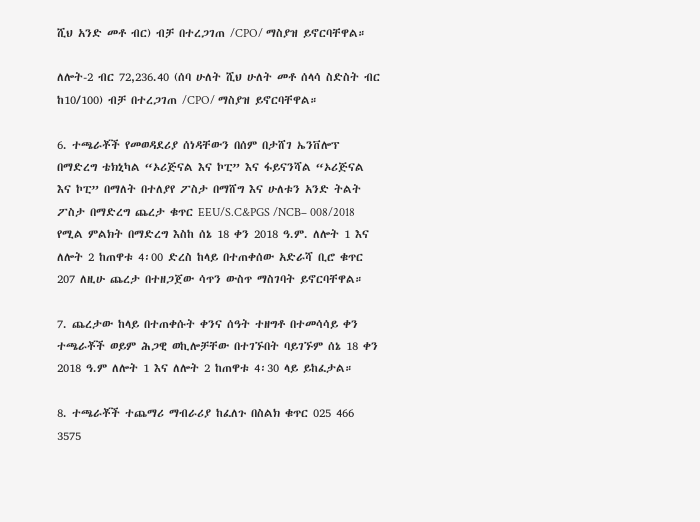ሺህ አንድ መቶ ብር) ብቻ በተረጋገጠ /CPO/ ማስያዝ ይኖርባቸዋል።

ለሎት-2 ብር 72,236.40 (ሰባ ሁለት ሺህ ሁለት መቶ ሰላሳ ስድስት ብር ከ10/100) ብቻ በተረጋገጠ /CPO/ ማስያዝ ይኖርባቸዋል።

6. ተጫራቾች የመወዳደሪያ ሰነዳቸውን በሰም በታሸገ ኤንቨሎፕ በማድረግ ቴክኒካል “ኦሪጅናል እና ኮፒ” እና ፋይናንሻል “ኦሪጅናል እና ኮፒ” በማለት በተለያየ ፖስታ በማሸግ እና ሁለቱን አንድ ትልት ፖስታ በማድረግ ጨረታ ቁጥር EEU/S.C&PGS /NCB– 008/2018 የሚል ምልክት በማድረግ እስከ ሰኔ 18 ቀን 2018 ዓ.ም. ለሎት 1 እና ለሎት 2 ከጠዋቱ 4፡00 ድረስ ከላይ በተጠቀሰው አድራሻ ቢሮ ቁጥር 207 ለዚሁ ጨረታ በተዘጋጀው ሳጥን ውስጥ ማስገባት ይኖርባቸዋል።

7. ጨረታው ከላይ በተጠቀሱት ቀንና ሰዓት ተዘግቶ በተመሳሳይ ቀን ተጫራቾች ወይም ሕጋዊ ወኪሎቻቸው በተገኙበት ባይገኙም ሰኔ 18 ቀን 2018 ዓ.ም ለሎት 1 እና ለሎት 2 ከጠዋቱ 4፡30 ላይ ይከፈታል።

8. ተጫራቾች ተጨማሪ ማብራሪያ ከፈለጉ በስልክ ቁጥር 025 466 3575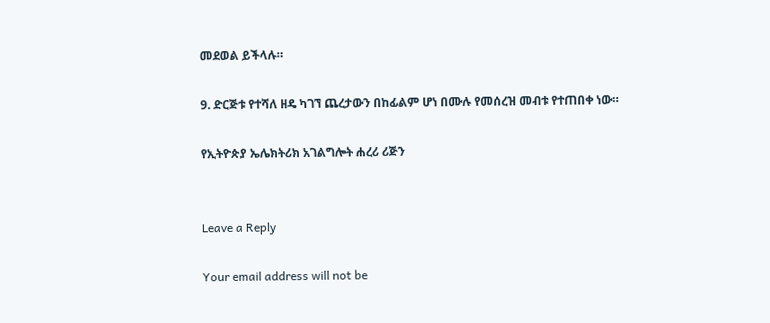መደወል ይችላሉ።

9. ድርጅቱ የተሻለ ዘዴ ካገኘ ጨረታውን በከፊልም ሆነ በሙሉ የመሰረዝ መብቱ የተጠበቀ ነው።

የኢትዮጵያ ኤሌክትሪክ አገልግሎት ሐረሪ ሪጅን


Leave a Reply

Your email address will not be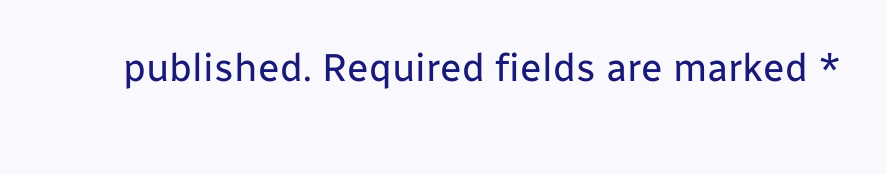published. Required fields are marked *